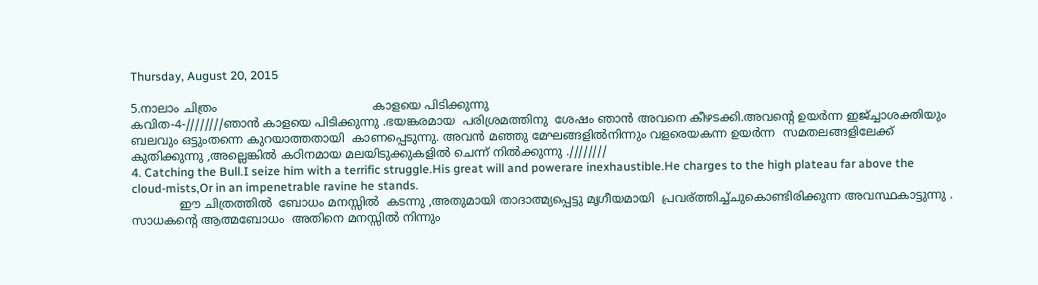Thursday, August 20, 2015

5.നാലാം ചിത്രം                                          കാളയെ പിടിക്കുന്നു
കവിത-4-////////ഞാൻ കാളയെ പിടിക്കുന്നു .ഭയങ്കരമായ  പരിശ്രമത്തിനു  ശേഷം ഞാൻ അവനെ കീഴടക്കി.അവന്റെ ഉയർന്ന ഇജ്ച്ചാശക്തിയും ബലവും ഒട്ടുംതന്നെ കുറയാത്തതായി  കാണപ്പെടുന്നു. അവൻ മഞ്ഞു മേഘങ്ങളിൽനിന്നും വളരെയകന്ന ഉയർന്ന  സമതലങ്ങളിലേക്ക്  കുതിക്കുന്നു ,അല്ലെങ്കിൽ കഠിനമായ മലയിടുക്കുകളിൽ ചെന്ന് നിൽക്കുന്നു .////////
4. Catching the Bull.I seize him with a terrific struggle.His great will and powerare inexhaustible.He charges to the high plateau far above the cloud-mists,Or in an impenetrable ravine he stands.
             ഈ ചിത്രത്തിൽ  ബോധം മനസ്സിൽ  കടന്നു ,അതുമായി താദാത്മ്യപ്പെട്ടു മൃഗീയമായി  പ്രവര്ത്തിച്ച്ചുകൊണ്ടിരിക്കുന്ന അവസ്ഥകാട്ടുന്നു . സാധകന്റെ ആത്മബോധം  അതിനെ മനസ്സിൽ നിന്നും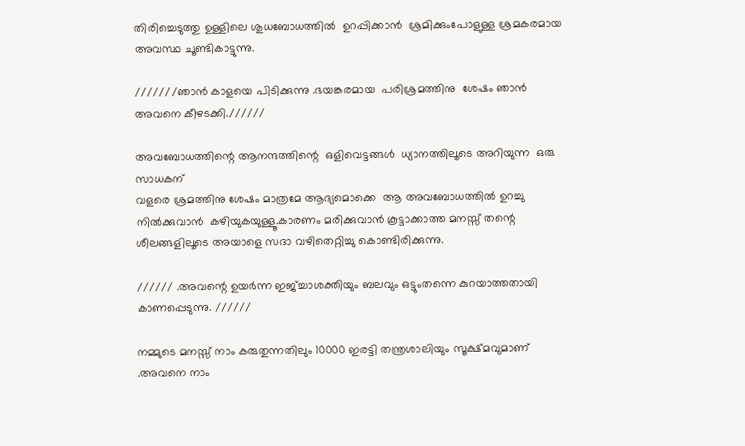തിരിച്ചെടുത്തു ഉള്ളിലെ ശുധബോധത്തിൽ  ഉറപ്പിക്കാൻ  ശ്രമിക്കുംപോളുള്ള ശ്രമകരമായ അവസ്ഥ ചൂണ്ടികാട്ടുന്നു.

///////ഞാൻ കാളയെ പിടിക്കുന്നു .ഭയങ്കരമായ  പരിശ്രമത്തിനു  ശേഷം ഞാൻ അവനെ കീഴടക്കി.//////

അവബോധത്തിന്റെ ആനന്ദത്തിന്റെ  ഒളിവെട്ടങ്ങൾ  ധ്യാനത്തിലൂടെ അറിയുന്ന  ഒരു സാധകന്
വളരെ ശ്രമത്തിനു ശേഷം മാത്രമേ ആദ്യമൊക്കെ  ആ അവബോധത്തിൽ ഉറച്ചു നിൽക്കുവാൻ  കഴിയുകയുള്ളൂ.കാരണം മരിക്കുവാൻ കൂട്ടാക്കാത്ത മനസ്സ് തന്റെ ശീലങ്ങളിലൂടെ അയാളെ സദാ വഴിതെറ്റിച്ചു കൊണ്ടിരിക്കുന്നു.

////// .അവന്റെ ഉയർന്ന ഇജ്ച്ചാശക്തിയും ബലവും ഒട്ടുംതന്നെ കുറയാത്തതായി  കാണപ്പെടുന്നു. //////

നമ്മുടെ മനസ്സ് നാം കരുതുന്നതിലും 10000 ഇരട്ടി തന്ത്രശാലിയും സൂക്ഷ്മവുമാണ് .അവനെ നാം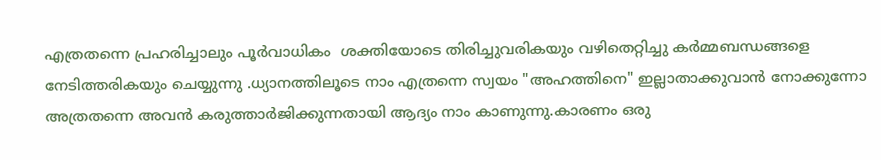എത്രതന്നെ പ്രഹരിച്ചാലും പൂർവാധികം  ശക്തിയോടെ തിരിച്ചുവരികയും വഴിതെറ്റിച്ചു കർമ്മബന്ധങ്ങളെ  നേടിത്തരികയും ചെയ്യുന്നു .ധ്യാനത്തിലൂടെ നാം എത്രന്നെ സ്വയം "അഹത്തിനെ" ഇല്ലാതാക്കുവാൻ നോക്കുന്നോ അത്രതന്നെ അവൻ കരുത്താർജിക്കുന്നതായി ആദ്യം നാം കാണുന്നു.കാരണം ഒരു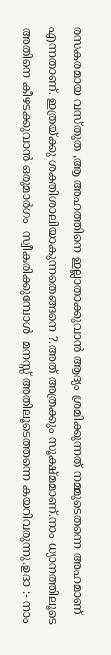രസകരമായ വസ്തുത ,ആ അഹത്തിനെ ഇല്ലാതാക്കുവാൻ ആദ്യം ശ്രമിക്കുന്നത് നമ്മുടെതന്നെ അഹമാണ് എന്നതാണ്. ഇത്രയ്ക്കു ശക്തിശാലിയാകുന്നതെങ്ങനെ ?.അത് അത്രക്കും സൂക്ഷ്മമാണ്‌.നാം ധ്യാനത്തിലൂടെ അതിനെ കീഴടക്കുവാൻ ഒരുമാർഗം  സ്വീകരിക്കുമ്പോൾ  മനസ്സ് അതിലൂടെത്തന്നെ കയറിവരുന്നു.ഉദാ :- നാം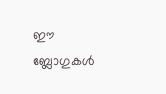ഈ ബ്ലോഗുകൾ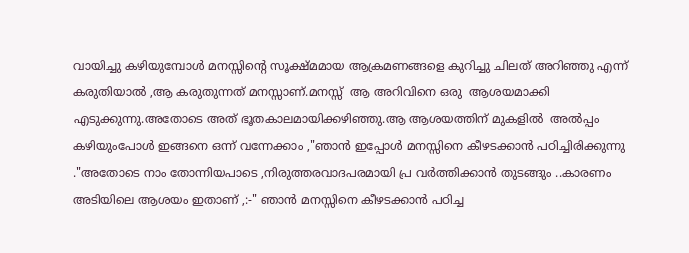വായിച്ചു കഴിയുമ്പോൾ മനസ്സിന്റെ സൂക്ഷ്മമായ ആക്രമണങ്ങളെ കുറിച്ചു ചിലത് അറിഞ്ഞു എന്ന് കരുതിയാൽ ,ആ കരുതുന്നത് മനസ്സാണ്.മനസ്സ്  ആ അറിവിനെ ഒരു  ആശയമാക്കി എടുക്കുന്നു.അതോടെ അത് ഭൂതകാലമായിക്കഴിഞ്ഞു.ആ ആശയത്തിന് മുകളിൽ  അൽപ്പം  കഴിയുംപോൾ ഇങ്ങനെ ഒന്ന് വന്നേക്കാം ,"ഞാൻ ഇപ്പോൾ മനസ്സിനെ കീഴടക്കാൻ പഠിച്ചിരിക്കുന്നു ."അതോടെ നാം തോന്നിയപാടെ ,നിരുത്തരവാദപരമായി പ്ര വർത്തിക്കാൻ തുടങ്ങും ..കാരണം അടിയിലെ ആശയം ഇതാണ് ,:-" ഞാൻ മനസ്സിനെ കീഴടക്കാൻ പഠിച്ച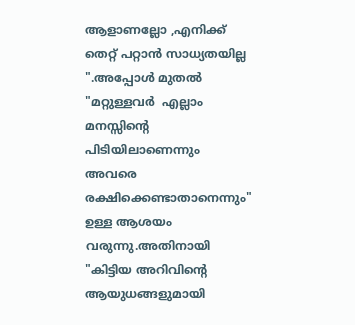ആളാണല്ലോ ,എനിക്ക് തെറ്റ് പറ്റാൻ സാധ്യതയില്ല ".അപ്പോൾ മുതൽ  "മറ്റുള്ളവർ  എല്ലാം മനസ്സിന്റെ പിടിയിലാണെന്നും അവരെ രക്ഷിക്കെണ്ടാതാനെന്നും" ഉള്ള ആശയം വരുന്നു.അതിനായി "കിട്ടിയ അറിവിന്റെ ആയുധങ്ങളുമായി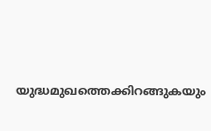യുദ്ധമുഖത്തെക്കിറങ്ങുകയും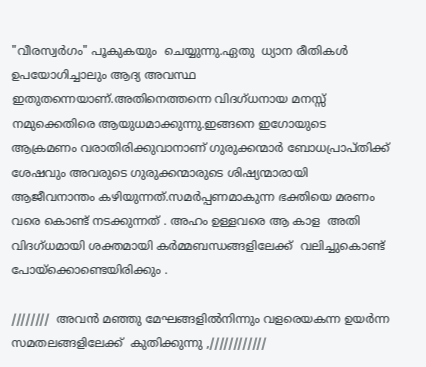"വീരസ്വർഗം" പൂകുകയും  ചെയ്യുന്നു.ഏതു  ധ്യാന രീതികൾ  ഉപയോഗിച്ചാലും ആദ്യ അവസ്ഥ ഇതുതന്നെയാണ്.അതിനെത്തന്നെ വിദഗ്ധനായ മനസ്സ് നമുക്കെതിരെ ആയുധമാക്കുന്നു.ഇങ്ങനെ ഇഗോയുടെ  ആക്രമണം വരാതിരിക്കുവാനാണ് ഗുരുക്കന്മാർ ബോധപ്രാപ്തിക്ക് ശേഷവും അവരുടെ ഗുരുക്കന്മാരുടെ ശിഷ്യന്മാരായി ആജീവനാന്തം കഴിയുന്നത്‌.സമർപ്പണമാകുന്ന ഭക്തിയെ മരണം വരെ കൊണ്ട് നടക്കുന്നത് . അഹം ഉള്ളവരെ ആ കാള  അതി വിദഗ്ധമായി ശക്തമായി കർമ്മബന്ധങ്ങളിലേക്ക്  വലിച്ചുകൊണ്ട് പോയ്ക്കൊണ്ടെയിരിക്കും .

////////  അവൻ മഞ്ഞു മേഘങ്ങളിൽനിന്നും വളരെയകന്ന ഉയർന്ന  സമതലങ്ങളിലേക്ക്  കുതിക്കുന്നു ,////////////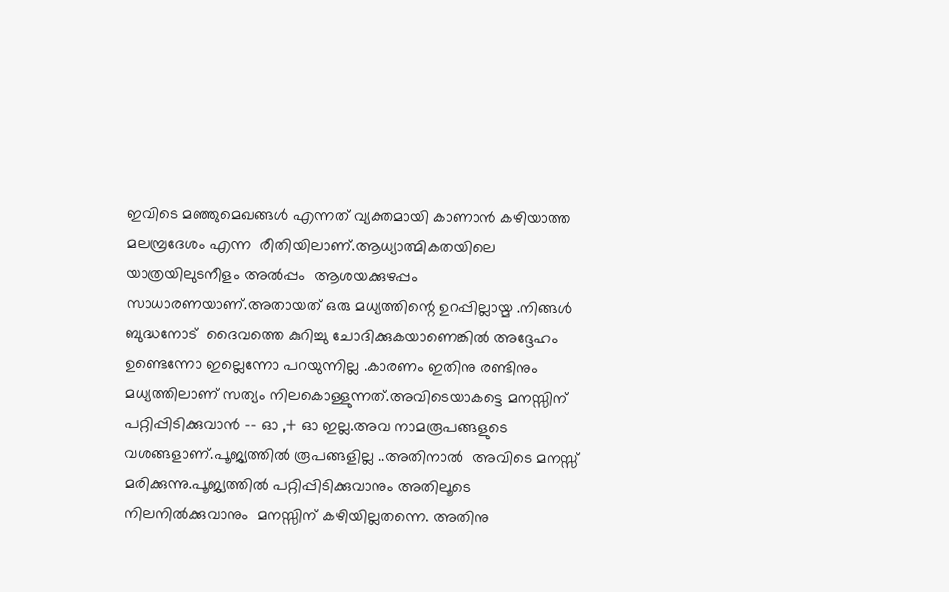ഇവിടെ മഞ്ഞുമെഖങ്ങൾ എന്നത് വ്യക്തമായി കാണാൻ കഴിയാത്ത മലമ്പ്രദേശം എന്ന  രീതിയിലാണ്.ആധ്യാത്മികതയിലെ യാത്രയിലുടനീളം അൽപ്പം  ആശയക്കുഴപ്പം സാധാരണയാണ്.അതായത് ഒരു മധ്യത്തിന്റെ ഉറപ്പില്ലായ്മ .നിങ്ങൾ ബുദ്ധനോട്  ദൈവത്തെ കുറിച്ചു ചോദിക്കുകയാണെങ്കിൽ അദ്ദേഹം ഉണ്ടെന്നോ ഇല്ലെന്നോ പറയുന്നില്ല .കാരണം ഇതിനു രണ്ടിനും മധ്യത്തിലാണ്‌ സത്യം നിലകൊള്ളുന്നത്.അവിടെയാകട്ടെ മനസ്സിന് പറ്റിപ്പിടിക്കുവാൻ -- ഓ ,+ ഓ ഇല്ല.അവ നാമരൂപങ്ങളുടെ വശങ്ങളാണ്.പൂജ്യത്തിൽ രൂപങ്ങളില്ല ..അതിനാൽ  അവിടെ മനസ്സ് മരിക്കുന്നു.പൂജ്യത്തിൽ പറ്റിപ്പിടിക്കുവാനും അതിലൂടെ നിലനിൽക്കുവാനും  മനസ്സിന് കഴിയില്ലതന്നെ. അതിനു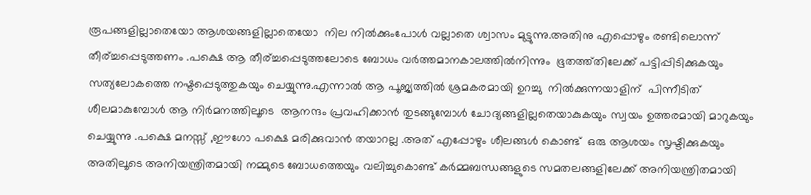രൂപങ്ങളില്ലാതെയോ ആശയങ്ങളില്ലാതെയോ  നില നിൽക്കുംപോൾ വല്ലാതെ ശ്വാസം മുട്ടുന്നു.അതിനു എപ്പൊഴും രണ്ടിലൊന്ന് തീര്ച്ചപ്പെടുത്തണം .പക്ഷെ ആ തീര്ച്ചപ്പെടുത്തലോടെ ബോധം വർത്തമാനകാലത്തിൽനിന്നും  ഭൂതത്ത്തിലേക്ക് പട്ടിപ്പിടിക്കുകയും സത്യലോകത്തെ നഷ്ടപ്പെടുത്തുകയും ചെയ്യുന്നു.എന്നാൽ ആ പൂജ്യത്തിൽ ശ്രമകരമായി ഉറച്ചു  നിൽക്കുന്നയാളിന്  പിന്നീടിത് ശീലമാകുമ്പോൾ ആ നിർമനത്തിലൂടെ  ആനന്ദം പ്രവഹിക്കാൻ തുടങ്ങുമ്പോൾ ചോദ്യങ്ങളില്ലതെയാകുകയും സ്വയം ഉത്തരമായി മാറുകയും ചെയ്യുന്നു .പക്ഷെ മനസ്സ് ,ഈഗോ പക്ഷെ മരിക്കുവാൻ തയാറല്ല .അത് എപ്പോഴും ശീലങ്ങൾ കൊണ്ട്  ഒരു ആശയം സൃഷ്ടിക്കുകയും അതിലൂടെ അനിയന്ത്രിതമായി നമ്മുടെ ബോധത്തെയും വലിച്ചുകൊണ്ട് കർമ്മബന്ധങ്ങളുടെ സമതലങ്ങളിലേക്ക് അനിയന്ത്രിതമായി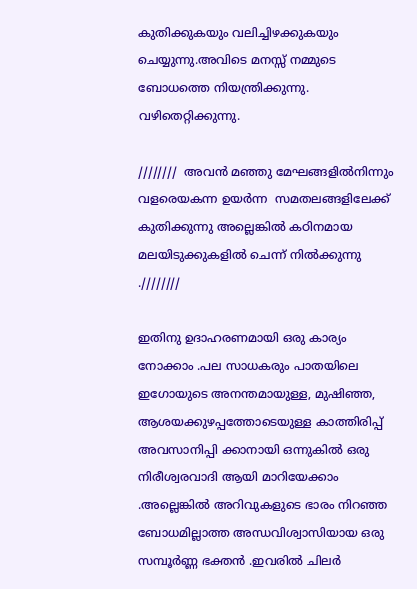കുതിക്കുകയും വലിച്ചിഴക്കുകയും  ചെയ്യുന്നു.അവിടെ മനസ്സ് നമ്മുടെ ബോധത്തെ നിയന്ത്രിക്കുന്നു. വഴിതെറ്റിക്കുന്നു.

////////  അവൻ മഞ്ഞു മേഘങ്ങളിൽനിന്നും വളരെയകന്ന ഉയർന്ന  സമതലങ്ങളിലേക്ക്
കുതിക്കുന്നു അല്ലെങ്കിൽ കഠിനമായ മലയിടുക്കുകളിൽ ചെന്ന് നിൽക്കുന്നു .////////

ഇതിനു ഉദാഹരണമായി ഒരു കാര്യം നോക്കാം .പല സാധകരും പാതയിലെ ഇഗോയുടെ അനന്തമായുള്ള, മുഷിഞ്ഞ, ആശയക്കുഴപ്പത്തോടെയുള്ള കാത്തിരിപ്പ് അവസാനിപ്പി ക്കാനായി ഒന്നുകിൽ ഒരു നിരീശ്വരവാദി ആയി മാറിയേക്കാം .അല്ലെങ്കിൽ അറിവുകളുടെ ഭാരം നിറഞ്ഞ ബോധമില്ലാത്ത അന്ധവിശ്വാസിയായ ഒരു സമ്പൂർണ്ണ ഭക്തൻ .ഇവരിൽ ചിലർ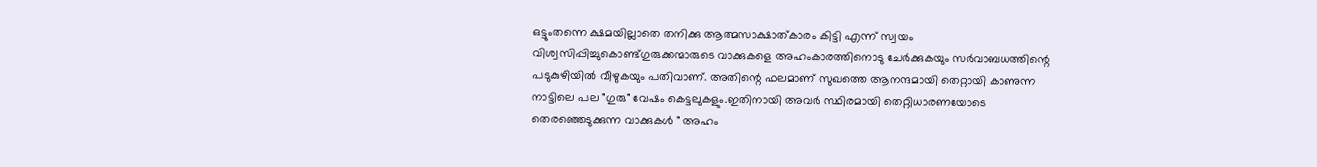ഒട്ടുംതന്നെ ക്ഷമയില്ലാതെ തനിക്കു ആത്മസാക്ഷാത്കാരം കിട്ടി എന്ന് സ്വയം വിശ്വസിപ്പിച്ചുകൊണ്ട്ഗുരുക്കന്മാരുടെ വാക്കുകളെ അഹംകാരത്തിനൊടു ചേർക്കുകയും സർവാബധത്തിന്റെ പടുകുഴിയിൽ വീഴുകയും പതിവാണ്. അതിന്റെ ഫലമാണ് സുഖത്തെ ആനന്ദമായി തെറ്റായി കാണുന്ന നാട്ടിലെ പല "ഗുരു" വേഷം കെട്ടലുകളും.ഇതിനായി അവർ സ്ഥിരമായി തെറ്റിധാരണയോടെ തെരഞ്ഞെടുക്കുന്ന വാക്കുകൾ " അഹം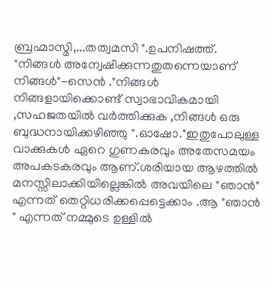ബ്രഹ്മാസ്മി,...തത്വമസി ".ഉപനിഷത്ത്. "നിങ്ങൾ അന്വേഷിക്കുന്നതുതന്നെയാണ് നിങ്ങൾ"-സെൻ ."നിങ്ങൾ നിങ്ങളായിക്കൊണ്ട് സ്വാഭാവികമായി ,സഹജതയിൽ വർത്തിക്കുക ,നിങ്ങൾ ഒരു ബുദ്ധനായിക്കഴിഞ്ഞു ".ഓഷോ."ഇതുപോലുള്ള വാക്കുകൾ ഏറെ ഗുണകരവും അതേസമയം അപകടകരവും ആണ്.ശരിയായ ആഴത്തിൽ മനസ്സിലാക്കിയില്ലെങ്കിൽ അവയിലെ "ഞാൻ" എന്നത് തെറ്റിധരിക്കപ്പെട്ടെക്കാം .ആ "ഞാൻ " എന്നത് നമ്മുടെ ഉള്ളിൽ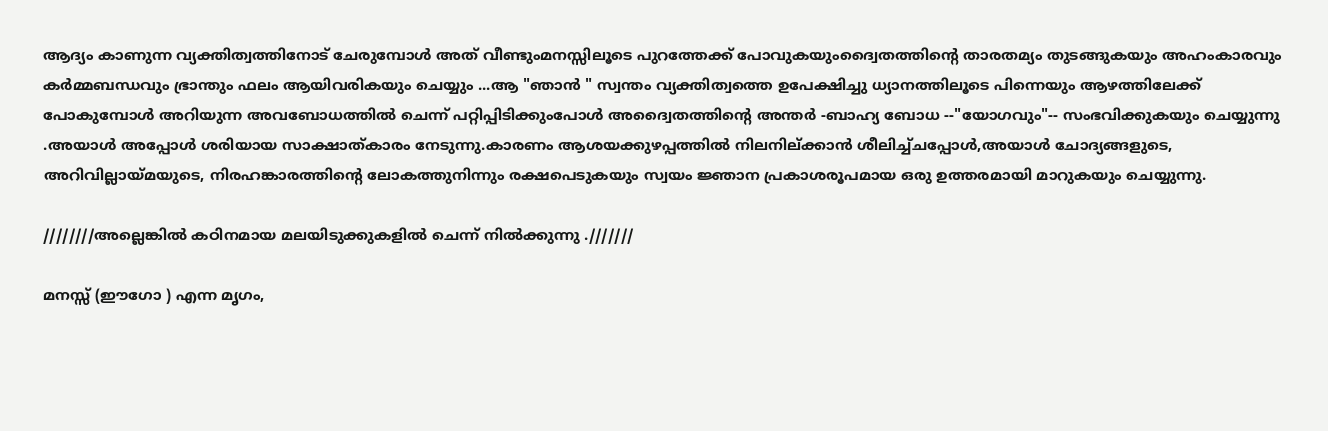ആദ്യം കാണുന്ന വ്യക്തിത്വത്തിനോട് ചേരുമ്പോൾ അത് വീണ്ടുംമനസ്സിലൂടെ പുറത്തേക്ക് പോവുകയുംദ്വൈതത്തിന്റെ താരതമ്യം തുടങ്ങുകയും അഹംകാരവും കർമ്മബന്ധവും ഭ്രാന്തും ഫലം ആയിവരികയും ചെയ്യും ...ആ "ഞാൻ " സ്വന്തം വ്യക്തിത്വത്തെ ഉപേക്ഷിച്ചു ധ്യാനത്തിലൂടെ പിന്നെയും ആഴത്തിലേക്ക് പോകുമ്പോൾ അറിയുന്ന അവബോധത്തിൽ ചെന്ന് പറ്റിപ്പിടിക്കുംപോൾ അദ്വൈതത്തിന്റെ അന്തർ -ബാഹ്യ ബോധ --"യോഗവും"-- സംഭവിക്കുകയും ചെയ്യുന്നു .അയാൾ അപ്പോൾ ശരിയായ സാക്ഷാത്കാരം നേടുന്നു.കാരണം ആശയക്കുഴപ്പത്തിൽ നിലനില്ക്കാൻ ശീലിച്ച്ചപ്പോൾ,അയാൾ ചോദ്യങ്ങളുടെ,  അറിവില്ലായ്മയുടെ, നിരഹങ്കാരത്തിന്റെ ലോകത്തുനിന്നും രക്ഷപെടുകയും സ്വയം ജ്ഞാന പ്രകാശരൂപമായ ഒരു ഉത്തരമായി മാറുകയും ചെയ്യുന്നു.

////////അല്ലെങ്കിൽ കഠിനമായ മലയിടുക്കുകളിൽ ചെന്ന് നിൽക്കുന്നു .///////

മനസ്സ് (ഈഗോ ) എന്ന മൃഗം,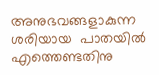അനുഭവങ്ങളാകുന്ന ശരിയായ  പാതയിൽ എത്തെണ്ടതിനു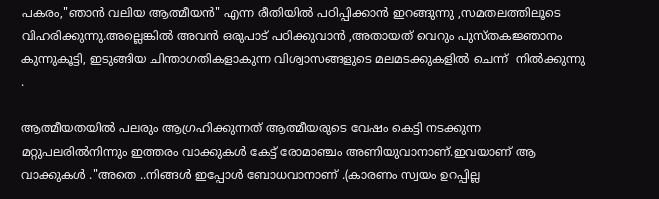പകരം,"ഞാൻ വലിയ ആത്മീയൻ" എന്ന രീതിയിൽ പഠിപ്പിക്കാൻ ഇറങ്ങുന്നു ,സമതലത്തിലൂടെ വിഹരിക്കുന്നു.അല്ലെങ്കിൽ അവൻ ഒരുപാട് പഠിക്കുവാൻ ,അതായത് വെറും പുസ്തകജ്ഞാനം കുന്നുകൂട്ടി, ഇടുങ്ങിയ ചിന്താഗതികളാകുന്ന വിശ്വാസങ്ങളുടെ മലമടക്കുകളിൽ ചെന്ന്  നിൽക്കുന്നു .

ആത്മീയതയിൽ പലരും ആഗ്രഹിക്കുന്നത് ആത്മീയരുടെ വേഷം കെട്ടി നടക്കുന്ന മറ്റുപലരിൽനിന്നും ഇത്തരം വാക്കുകൾ കേട്ട് രോമാഞ്ചം അണിയുവാനാണ്.ഇവയാണ് ആ വാക്കുകൾ ."അതെ ..നിങ്ങൾ ഇപ്പോൾ ബോധവാനാണ് .(കാരണം സ്വയം ഉറപ്പില്ല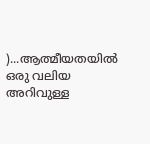)...ആത്മീയതയിൽ ഒരു വലിയ അറിവുള്ള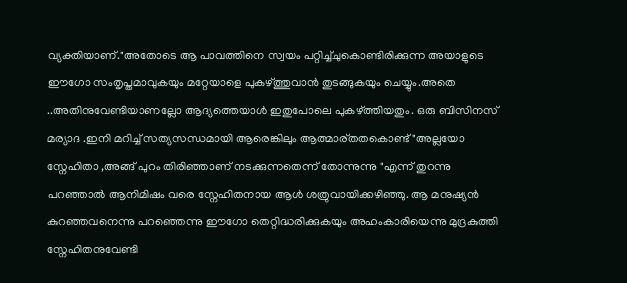വ്യക്തിയാണ്."അതോടെ ആ പാവത്തിനെ സ്വയം പറ്റിച്ച്ചുകൊണ്ടിരിക്കുന്ന അയാളുടെ ഈഗോ സംതൃപ്തമാവുകയും മറ്റേയാളെ പുകഴ്ത്തുവാൻ തുടങ്ങുകയും ചെയ്യും.അതെ ..അതിനുവേണ്ടിയാണല്ലോ ആദ്യത്തെയാൾ ഇതുപോലെ പുകഴ്ത്തിയതും. ഒരു ബിസിനസ് മര്യാദ .ഇനി മറിച്ച് സത്യസന്ധമായി ആരെങ്കിലും ആത്മാര്തതകൊണ്ട്‌ "അല്ലയോ സ്നേഹിതാ ,അങ്ങ് പുറം തിരിഞ്ഞാണ് നടക്കുന്നതെന്ന് തോന്നുന്നു "എന്ന് തുറന്നു പറഞ്ഞാൽ ആനിമിഷം വരെ സ്നേഹിതനായ ആൾ ശത്രുവായിക്കഴിഞ്ഞു. ആ മനുഷ്യൻ കുറഞ്ഞവനെന്നു പറഞ്ഞെന്നു ഈഗോ തെറ്റിദ്ധരിക്കുകയും അഹംകാരിയെന്നു മുദ്രകുത്തി സ്നേഹിതനുവേണ്ടി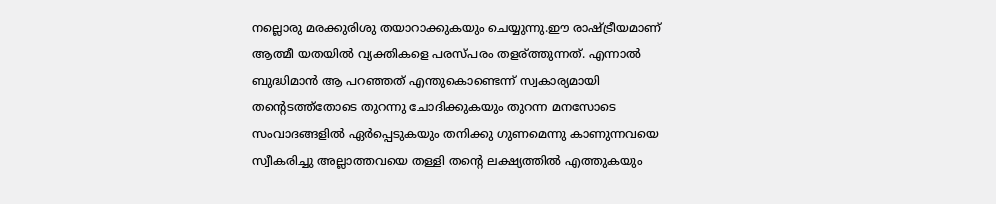നല്ലൊരു മരക്കുരിശു തയാറാക്കുകയും ചെയ്യുന്നു.ഈ രാഷ്ട്രീയമാണ് ആത്മീ യതയിൽ വ്യക്തികളെ പരസ്പരം തളര്ത്തുന്നത്. എന്നാൽ ബുദ്ധിമാൻ ആ പറഞ്ഞത് എന്തുകൊണ്ടെന്ന് സ്വകാര്യമായി തന്റെടത്ത്തോടെ തുറന്നു ചോദിക്കുകയും തുറന്ന മനസോടെ സംവാദങ്ങളിൽ ഏർപ്പെടുകയും തനിക്കു ഗുണമെന്നു കാണുന്നവയെ സ്വീകരിച്ചു അല്ലാത്തവയെ തള്ളി തന്റെ ലക്ഷ്യത്തിൽ എത്തുകയും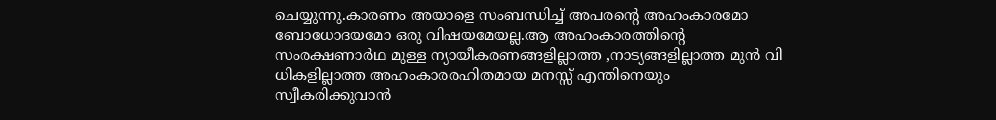ചെയ്യുന്നു.കാരണം അയാളെ സംബന്ധിച്ച് അപരന്റെ അഹംകാരമോ ബോധോദയമോ ഒരു വിഷയമേയല്ല.ആ അഹംകാരത്തിന്റെ സംരക്ഷണാർഥ മുള്ള ന്യായീകരണങ്ങളില്ലാത്ത ,നാട്യങ്ങളില്ലാത്ത മുൻ വി ധികളില്ലാത്ത അഹംകാരരഹിതമായ മനസ്സ് എന്തിനെയും സ്വീകരിക്കുവാൻ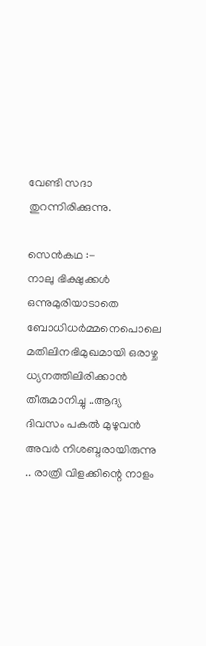വേണ്ടി സദാ തുറന്നിരിക്കുന്നു.

സെൻകഥ :-
നാലു ഭിക്ഷുക്കള്‍ ഒന്നുമുരിയാടാതെ ബോധിധർമ്മനെപൊലെ  മതിലിനഭിമുഖമായി ഒരാഴ്ച ധ്യനത്തിലിരിക്കാൻ തീരുമാനിച്ചു ..ആദ്യ ദിവസം പകല്‍ മുഴുവന്‍ അവര്‍ നിശബ്ദരായിരുന്നു .. രാത്രി വിളക്കിന്റെ നാളം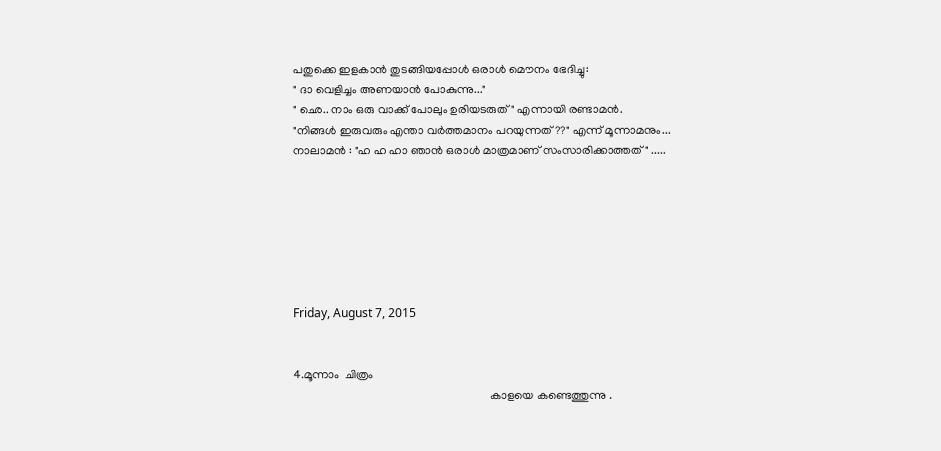പതുക്കെ ഇളകാന്‍ തുടങ്ങിയപ്പോള്‍ ഒരാള്‍ മൌനം ഭേദിച്ചു:
" ദാ വെളിച്ചം അണയാന്‍ പോകുന്നു..."
" ഛെ.. നാം ഒരു വാക്ക് പോലും ഉരിയടരുത് " എന്നായി രണ്ടാമന്‍.
"നിങ്ങള്‍ ഇരുവരും എന്താ വര്‍ത്തമാനം പറയുന്നത്??" എന്ന് മൂന്നാമനും...
നാലാമന്‍ : "ഹ ഹ ഹാ ഞാന്‍ ഒരാള്‍ മാത്രമാണ് സംസാരിക്കാത്തത് " .....







Friday, August 7, 2015


4.മൂന്നാം  ചിത്രം
                                                                   കാളയെ കണ്ടെത്തുന്നു .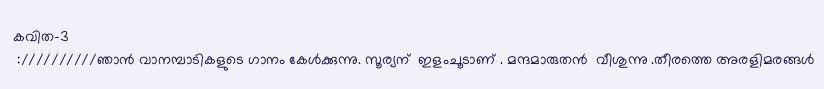കവിത-3
 ://////////ഞാൻ വാനമ്പാടികളുടെ ഗാനം കേൾക്കുന്നു. സൂര്യന്  ഇളംചൂടാണ് . മന്ദമാരുതൻ  വീശുന്നു .തീരത്തെ അരളിമരങ്ങൾ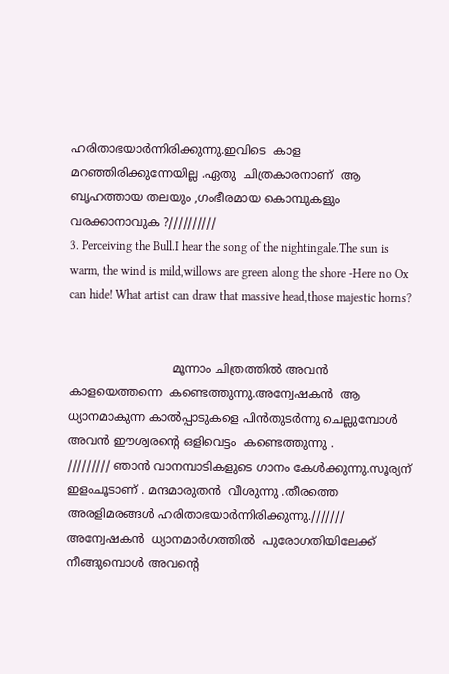ഹരിതാഭയാർന്നിരിക്കുന്നു.ഇവിടെ  കാള  മറഞ്ഞിരിക്കുന്നേയില്ല .ഏതു  ചിത്രകാരനാണ്  ആ  ബൃഹത്തായ തലയും ,ഗംഭീരമായ കൊമ്പുകളും വരക്കാനാവുക ?//////////
3. Perceiving the Bull.I hear the song of the nightingale.The sun is warm, the wind is mild,willows are green along the shore -Here no Ox can hide! What artist can draw that massive head,those majestic horns?


                            മൂന്നാം ചിത്രത്തിൽ അവൻ കാളയെത്തന്നെ  കണ്ടെത്തുന്നു.അന്വേഷകൻ  ആ ധ്യാനമാകുന്ന കാൽപ്പാടുകളെ പിൻതുടർന്നു ചെല്ലുമ്പോൾ അവൻ ഈശ്വരന്റെ ഒളിവെട്ടം  കണ്ടെത്തുന്നു .
///////// ഞാൻ വാനമ്പാടികളുടെ ഗാനം കേൾക്കുന്നു.സൂര്യന്  ഇളംചൂടാണ് . മന്ദമാരുതൻ  വീശുന്നു .തീരത്തെ അരളിമരങ്ങൾ ഹരിതാഭയാർന്നിരിക്കുന്നു.///////
അന്വേഷകൻ  ധ്യാനമാർഗത്തിൽ  പുരോഗതിയിലേക്ക് നീങ്ങുമ്പൊൾ അവന്റെ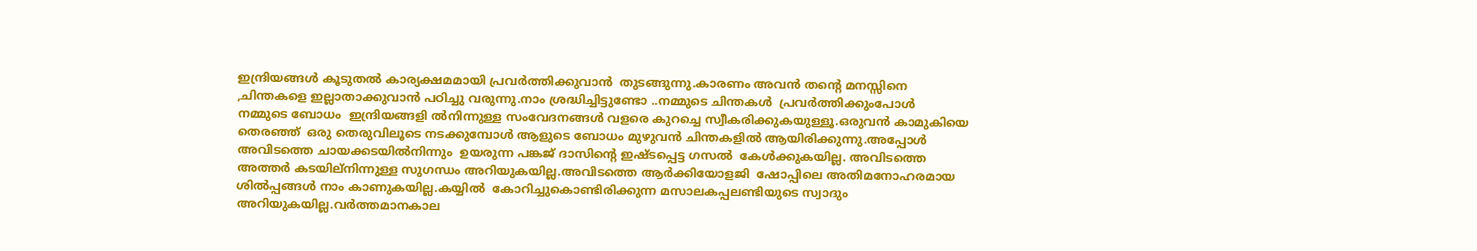ഇന്ദ്രിയങ്ങൾ കൂടുതൽ കാര്യക്ഷമമായി പ്രവർത്തിക്കുവാൻ  തുടങ്ങുന്നു.കാരണം അവൻ തന്റെ മനസ്സിനെ ,ചിന്തകളെ ഇല്ലാതാക്കുവാൻ പഠിച്ചു വരുന്നു.നാം ശ്രദ്ധിച്ചിട്ടുണ്ടോ ..നമ്മുടെ ചിന്തകൾ  പ്രവർത്തിക്കുംപോൾ  നമ്മുടെ ബോധം  ഇന്ദ്രിയങ്ങളി ൽനിന്നുള്ള സംവേദനങ്ങൾ വളരെ കുറച്ചെ സ്വീകരിക്കുകയുള്ളൂ.ഒരുവൻ കാമുകിയെ തെരഞ്ഞ്  ഒരു തെരുവിലൂടെ നടക്കുമ്പോൾ ആളുടെ ബോധം മുഴുവൻ ചിന്തകളിൽ ആയിരിക്കുന്നു.അപ്പോൾ അവിടത്തെ ചായക്കടയിൽനിന്നും  ഉയരുന്ന പങ്കജ് ദാസിന്റെ ഇഷ്ടപ്പെട്ട ഗസൽ  കേൾക്കുകയില്ല. അവിടത്തെ  അത്തർ കടയില്നിന്നുള്ള സുഗന്ധം അറിയുകയില്ല.അവിടത്തെ ആർക്കിയോളജി  ഷോപ്പിലെ അതിമനോഹരമായ ശിൽപ്പങ്ങൾ നാം കാണുകയില്ല.കയ്യിൽ  കോറിച്ചുകൊണ്ടിരിക്കുന്ന മസാലകപ്പലണ്ടിയുടെ സ്വാദും അറിയുകയില്ല.വർത്തമാനകാല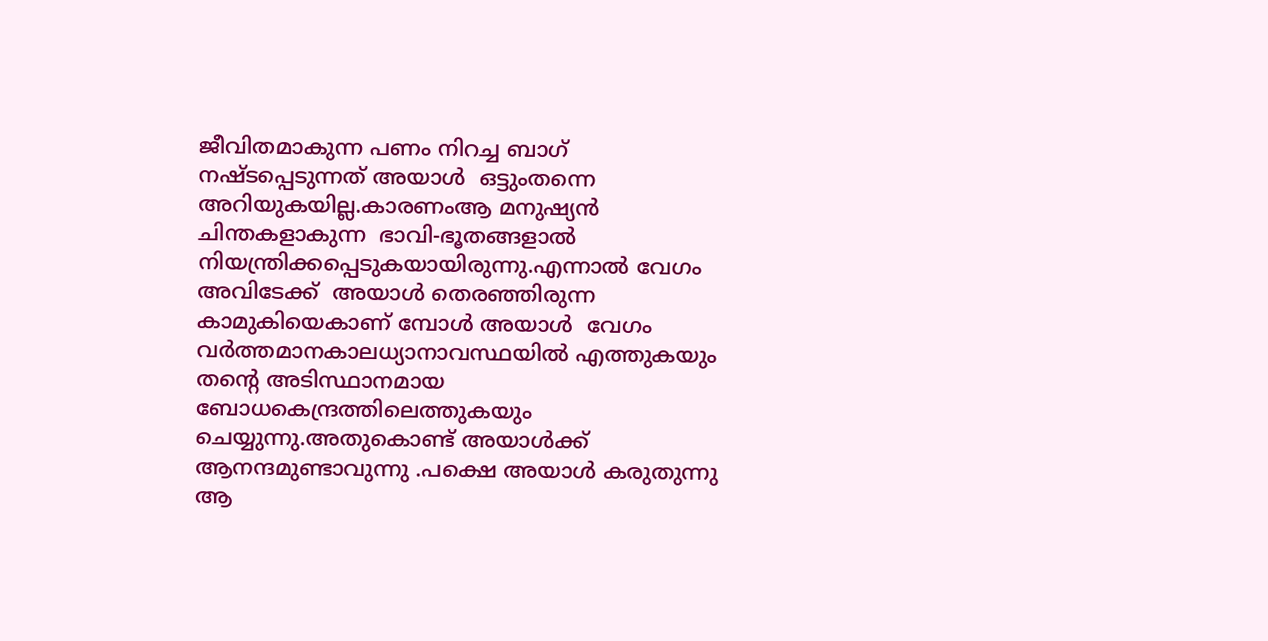ജീവിതമാകുന്ന പണം നിറച്ച ബാഗ് നഷ്ടപ്പെടുന്നത് അയാൾ  ഒട്ടുംതന്നെ അറിയുകയില്ല.കാരണംആ മനുഷ്യൻ  ചിന്തകളാകുന്ന  ഭാവി-ഭൂതങ്ങളാൽ  നിയന്ത്രിക്കപ്പെടുകയായിരുന്നു.എന്നാൽ വേഗം അവിടേക്ക്  അയാൾ തെരഞ്ഞിരുന്ന കാമുകിയെകാണ് മ്പോൾ അയാൾ  വേഗം വർത്തമാനകാലധ്യാനാവസ്ഥയിൽ എത്തുകയും തന്റെ അടിസ്ഥാനമായ ബോധകെന്ദ്രത്തിലെത്തുകയും ചെയ്യുന്നു.അതുകൊണ്ട് അയാൾക്ക്‌ ആനന്ദമുണ്ടാവുന്നു .പക്ഷെ അയാൾ കരുതുന്നു ആ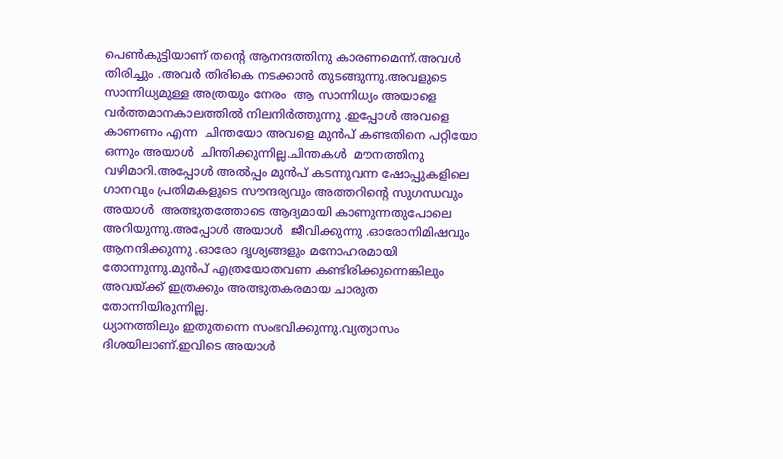പെണ്‍കുട്ടിയാണ് തന്റെ ആനന്ദത്തിനു കാരണമെന്ന്.അവൾ തിരിച്ചും .അവർ തിരികെ നടക്കാൻ തുടങ്ങുന്നു.അവളുടെ സാന്നിധ്യമുള്ള അത്രയും നേരം  ആ സാന്നിധ്യം അയാളെ വർത്തമാനകാലത്തിൽ നിലനിർത്തുന്നു .ഇപ്പോൾ അവളെ കാണണം എന്ന  ചിന്തയോ അവളെ മുൻപ് കണ്ടതിനെ പറ്റിയോ ഒന്നും അയാൾ  ചിന്തിക്കുന്നില്ല.ചിന്തകൾ  മൗനത്തിനു  വഴിമാറി.അപ്പോൾ അൽപ്പം മുൻപ് കടന്നുവന്ന ഷോപ്പുകളിലെ ഗാനവും പ്രതിമകളുടെ സൗന്ദര്യവും അത്തറിന്റെ സുഗന്ധവും അയാൾ  അത്ഭുതത്തോടെ ആദ്യമായി കാണുന്നതുപോലെ അറിയുന്നു.അപ്പോൾ അയാൾ  ജീവിക്കുന്നു .ഓരോനിമിഷവും ആനന്ദിക്കുന്നു .ഓരോ ദൃശ്യങ്ങളും മനോഹരമായി തോന്നുന്നു.മുൻപ് എത്രയോതവണ കണ്ടിരിക്കുന്നെങ്കിലും അവയ്ക്ക് ഇത്രക്കും അത്ഭുതകരമായ ചാരുത തോന്നിയിരുന്നില്ല.
ധ്യാനത്തിലും ഇതുതന്നെ സംഭവിക്കുന്നു.വ്യത്യാസം ദിശയിലാണ്.ഇവിടെ അയാൾ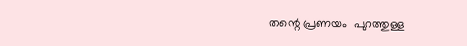തന്റെ പ്രണയം  പുറത്തുള്ള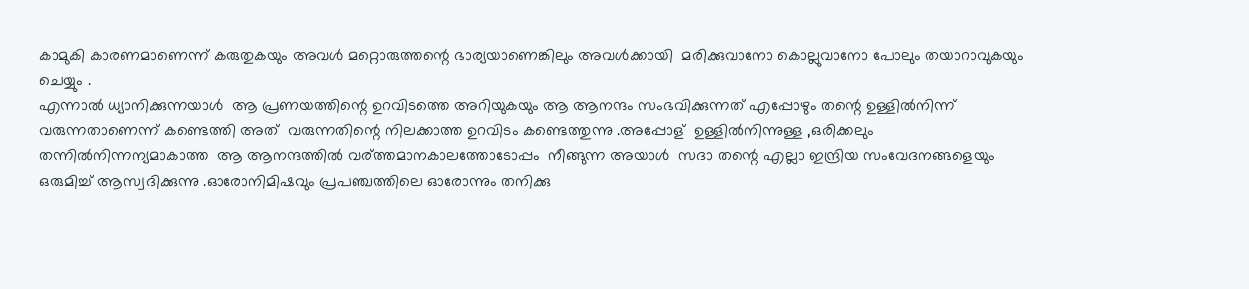കാമുകി കാരണമാണെന്ന് കരുതുകയും അവൾ മറ്റൊരുത്തന്റെ ഭാര്യയാണെങ്കിലും അവൾക്കായി  മരിക്കുവാനോ കൊല്ലുവാനോ പോലും തയാറാവുകയും ചെയ്യും .
എന്നാൽ ധ്യാനിക്കുന്നയാൾ  ആ പ്രണയത്തിന്റെ ഉറവിടത്തെ അറിയുകയും ആ ആനന്ദം സംഭവിക്കുന്നത്‌ എപ്പോഴും തന്റെ ഉള്ളിൽനിന്ന്  വരുന്നതാണെന്ന് കണ്ടെത്തി അത്  വരുന്നതിന്റെ നിലക്കാത്ത ഉറവിടം കണ്ടെത്തുന്നു .അപ്പോള്  ഉള്ളിൽനിന്നുള്ള ,ഒരിക്കലും തന്നിൽനിന്നന്യമാകാത്ത  ആ ആനന്ദത്തിൽ വര്ത്തമാനകാലത്തോടോപ്പം  നീങ്ങുന്ന അയാൾ  സദാ തന്റെ എല്ലാ ഇന്ദ്രിയ സംവേദനങ്ങളെയും ഒരുമിച്ച് ആസ്വദിക്കുന്നു .ഓരോനിമിഷവും പ്രപഞ്ചത്തിലെ ഓരോന്നും തനിക്കു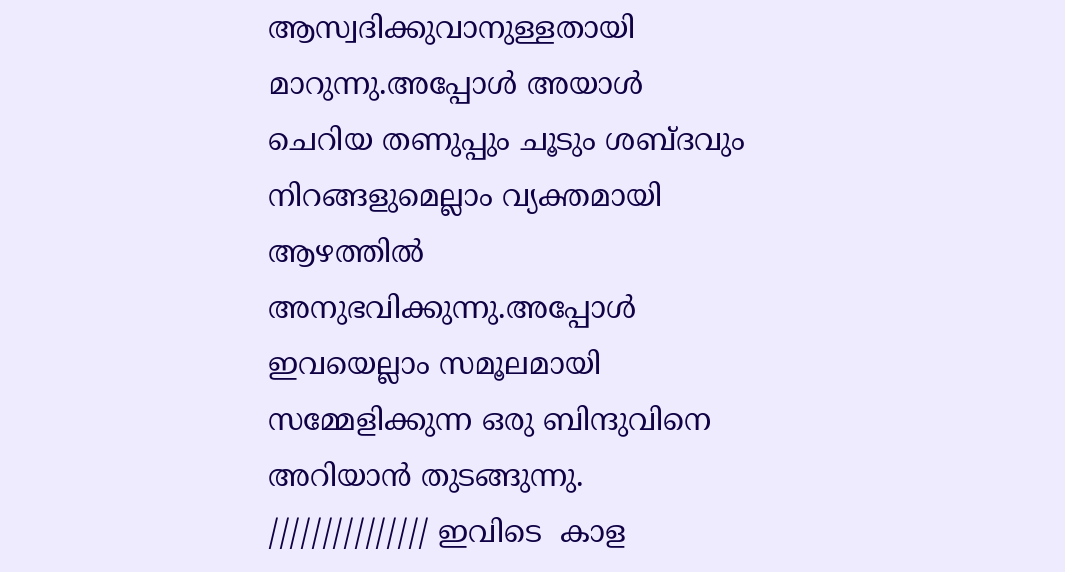ആസ്വദിക്കുവാനുള്ളതായി മാറുന്നു.അപ്പോൾ അയാൾ  ചെറിയ തണുപ്പും ചൂടും ശബ്ദവും നിറങ്ങളുമെല്ലാം വ്യക്തമായി ആഴത്തിൽ അനുഭവിക്കുന്നു.അപ്പോൾ ഇവയെല്ലാം സമൂലമായി  സമ്മേളിക്കുന്ന ഒരു ബിന്ദുവിനെ അറിയാൻ തുടങ്ങുന്നു.
/////////////// ഇവിടെ  കാള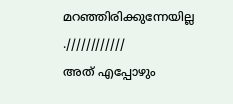മറഞ്ഞിരിക്കുന്നേയില്ല .////////////
അത് എപ്പോഴും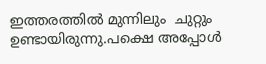ഇത്തരത്തിൽ മുന്നിലും  ചുറ്റും ഉണ്ടായിരുന്നു.പക്ഷെ അപ്പോൾ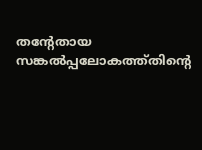തന്റേതായ സങ്കൽപ്പലോകത്ത്തിന്റെ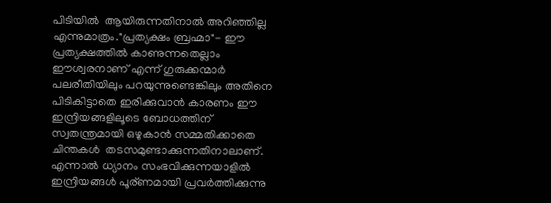പിടിയിൽ  ആയിരുന്നതിനാൽ അറിഞ്ഞില്ല എന്നുമാത്രം."പ്രത്യക്ഷം ബ്രഹ്മാ"- ഈ പ്രത്യക്ഷത്തിൽ കാണുന്നതെല്ലാം ഈശ്വരനാണ് എന്ന് ഗുരുക്കന്മാർ പലരീതിയിലും പറയുന്നുണ്ടെങ്കിലും അതിനെ പിടികിട്ടാതെ ഇരിക്കുവാൻ കാരണം ഈ ഇന്ദ്രിയങ്ങളിലൂടെ ബോധത്തിന്  സ്വതന്ത്രമായി ഒഴുകാൻ സമ്മതിക്കാതെ ചിന്തകൾ  തടസമുണ്ടാക്കുന്നതിനാലാണ്.
എന്നാൽ ധ്യാനം സംഭവിക്കുന്നയാളിൽ  ഇന്ദ്രിയങ്ങൾ പൂര്ണമായി പ്രവർത്തിക്കുന്നു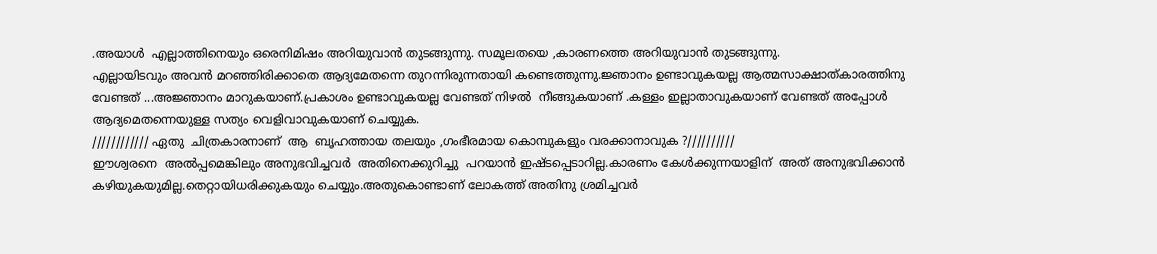.അയാൾ  എല്ലാത്തിനെയും ഒരെനിമിഷം അറിയുവാൻ തുടങ്ങുന്നു. സമൂലതയെ ,കാരണത്തെ അറിയുവാൻ തുടങ്ങുന്നു.
എല്ലായിടവും അവൻ മറഞ്ഞിരിക്കാതെ ആദ്യമേതന്നെ തുറന്നിരുന്നതായി കണ്ടെത്തുന്നു.ജ്ഞാനം ഉണ്ടാവുകയല്ല ആത്മസാക്ഷാത്കാരത്തിനു  വേണ്ടത് ...അജ്ഞാനം മാറുകയാണ്.പ്രകാശം ഉണ്ടാവുകയല്ല വേണ്ടത് നിഴൽ  നീങ്ങുകയാണ് .കള്ളം ഇല്ലാതാവുകയാണ് വേണ്ടത് അപ്പോൾ ആദ്യമെതന്നെയുള്ള സത്യം വെളിവാവുകയാണ് ചെയ്യുക.
//////////// ഏതു  ചിത്രകാരനാണ്  ആ  ബൃഹത്തായ തലയും ,ഗംഭീരമായ കൊമ്പുകളും വരക്കാനാവുക ?//////////
ഈശ്വരനെ  അൽപ്പമെങ്കിലും അനുഭവിച്ചവർ  അതിനെക്കുറിച്ചു  പറയാൻ ഇഷ്ടപ്പെടാറില്ല.കാരണം കേൾക്കുന്നയാളിന്  അത് അനുഭവിക്കാൻ കഴിയുകയുമില്ല.തെറ്റായിധരിക്കുകയും ചെയ്യും.അതുകൊണ്ടാണ് ലോകത്ത് അതിനു ശ്രമിച്ചവർ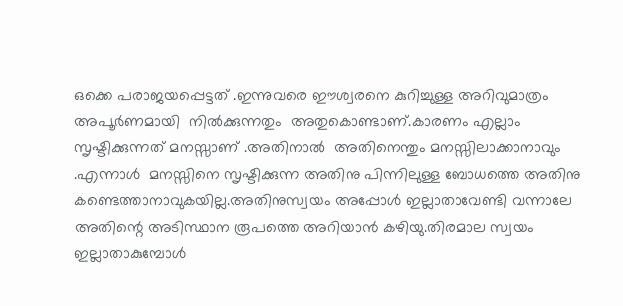ഒക്കെ പരാജയപ്പെട്ടത് .ഇന്നുവരെ ഈശ്വരനെ കുറിച്ചുള്ള അറിവുമാത്രം   അപൂർണമായി  നിൽക്കുന്നതും  അതുകൊണ്ടാണ്.കാരണം എല്ലാം സൃഷ്ടിക്കുന്നത് മനസ്സാണ് .അതിനാൽ  അതിനെന്തും മനസ്സിലാക്കാനാവും .എന്നാൾ  മനസ്സിനെ സൃഷ്ടിക്കുന്ന അതിനു പിന്നിലുള്ള ബോധത്തെ അതിനു കണ്ടെത്താനാവുകയില്ല.അതിനുസ്വയം അപ്പോൾ ഇല്ലാതാവേണ്ടി വന്നാലേ അതിന്റെ അടിസ്ഥാന രൂപത്തെ അറിയാൻ കഴിയു.തിരമാല സ്വയം ഇല്ലാതാകുമ്പോൾ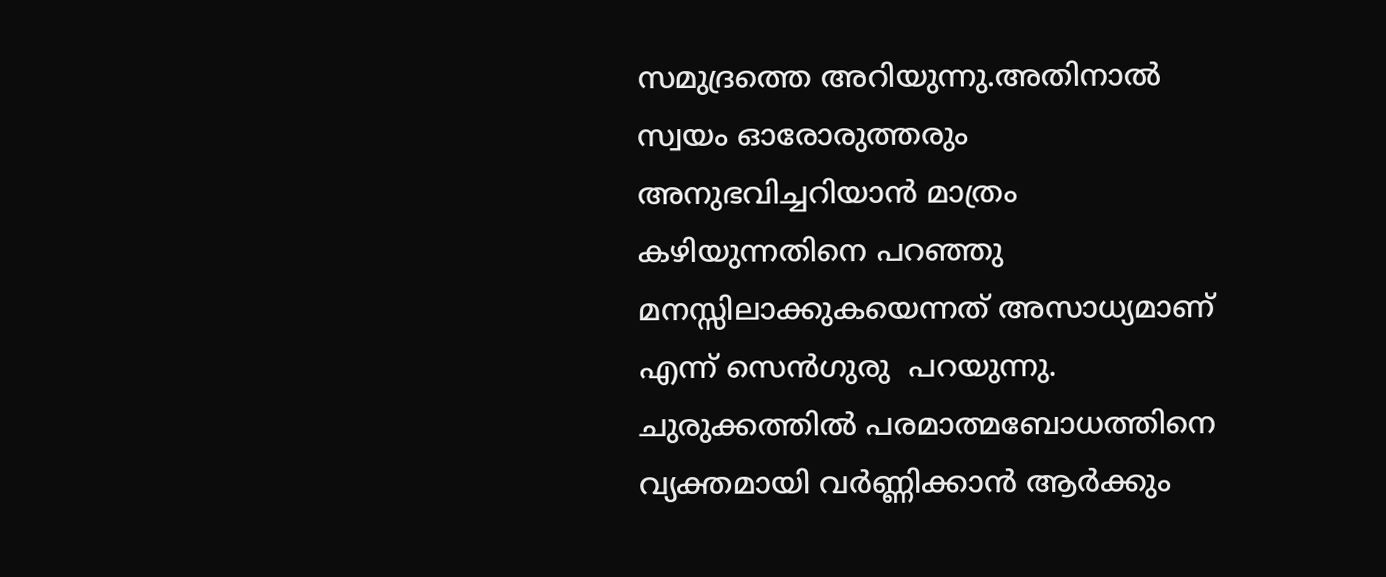സമുദ്രത്തെ അറിയുന്നു.അതിനാൽ  സ്വയം ഓരോരുത്തരും അനുഭവിച്ചറിയാൻ മാത്രം കഴിയുന്നതിനെ പറഞ്ഞു മനസ്സിലാക്കുകയെന്നത് അസാധ്യമാണ്  എന്ന് സെൻഗുരു  പറയുന്നു. ചുരുക്കത്തിൽ പരമാത്മബോധത്തിനെ വ്യക്തമായി വർണ്ണിക്കാൻ ആർക്കും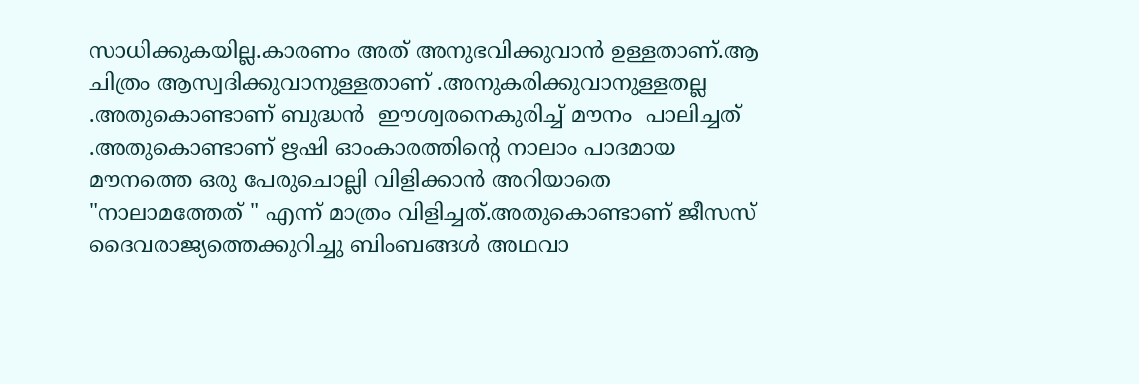സാധിക്കുകയില്ല.കാരണം അത് അനുഭവിക്കുവാൻ ഉള്ളതാണ്.ആ ചിത്രം ആസ്വദിക്കുവാനുള്ളതാണ് .അനുകരിക്കുവാനുള്ളതല്ല .അതുകൊണ്ടാണ് ബുദ്ധൻ  ഈശ്വരനെകുരിച്ച് മൗനം  പാലിച്ചത് .അതുകൊണ്ടാണ് ഋഷി ഓംകാരത്തിന്റെ നാലാം പാദമായ മൗനത്തെ ഒരു പേരുചൊല്ലി വിളിക്കാൻ അറിയാതെ "നാലാമത്തേത് " എന്ന് മാത്രം വിളിച്ചത്.അതുകൊണ്ടാണ് ജീസസ് ദൈവരാജ്യത്തെക്കുറിച്ചു ബിംബങ്ങൾ അഥവാ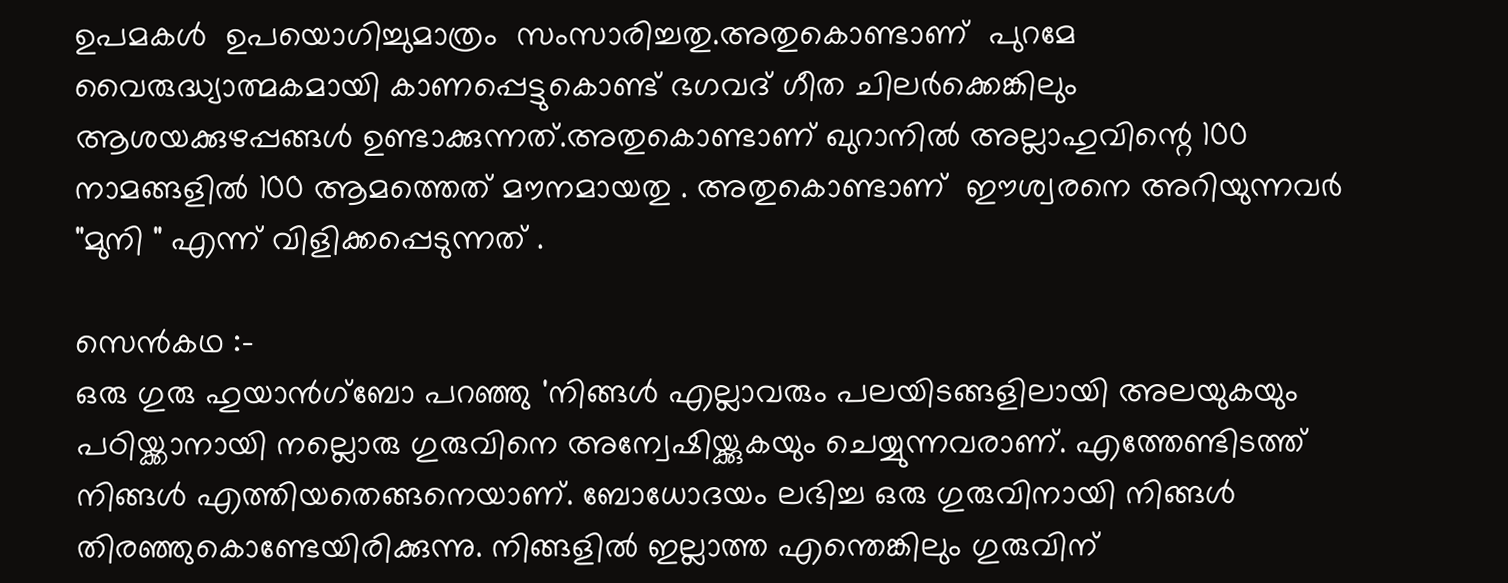ഉപമകൾ  ഉപയൊഗിച്ചുമാത്രം  സംസാരിച്ചതു.അതുകൊണ്ടാണ്  പുറമേ വൈരുദ്ധ്യാത്മകമായി കാണപ്പെട്ടുകൊണ്ട് ഭഗവദ് ഗീത ചിലർക്കെങ്കിലും  ആശയക്കുഴപ്പങ്ങൾ ഉണ്ടാക്കുന്നത്‌.അതുകൊണ്ടാണ് ഖുറാനിൽ അല്ലാഹുവിന്റെ 100 നാമങ്ങളിൽ 100 ആമത്തെത് മൗനമായതു . അതുകൊണ്ടാണ്  ഈശ്വരനെ അറിയുന്നവർ "മുനി " എന്ന് വിളിക്കപ്പെടുന്നത് .

സെൻകഥ :-
ഒരു ഗുരു ഹുയാന്‍ഗ്‌ബോ പറഞ്ഞു 'നിങ്ങള്‍ എല്ലാവരും പലയിടങ്ങളിലായി അലയുകയും പഠിയ്ക്കാനായി നല്ലൊരു ഗുരുവിനെ അന്വേഷിയ്ക്കുകയും ചെയ്യുന്നവരാണ്. എത്തേണ്ടിടത്ത് നിങ്ങള്‍ എത്തിയതെങ്ങനെയാണ്. ബോധോദയം ലഭിച്ച ഒരു ഗുരുവിനായി നിങ്ങള്‍ തിരഞ്ഞുകൊണ്ടേയിരിക്കുന്നു. നിങ്ങളില്‍ ഇല്ലാത്ത എന്തെങ്കിലും ഗുരുവിന്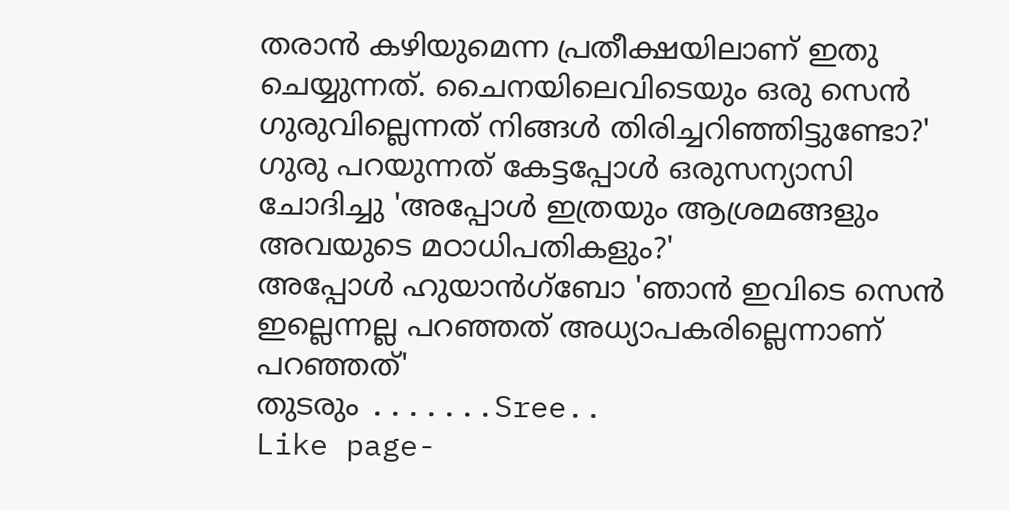തരാന്‍ കഴിയുമെന്ന പ്രതീക്ഷയിലാണ് ഇതു ചെയ്യുന്നത്. ചൈനയിലെവിടെയും ഒരു സെന്‍ ഗുരുവില്ലെന്നത് നിങ്ങള്‍ തിരിച്ചറിഞ്ഞിട്ടുണ്ടോ?'
ഗുരു പറയുന്നത് കേട്ടപ്പോള്‍ ഒരുസന്യാസി ചോദിച്ചു 'അപ്പോള്‍ ഇത്രയും ആശ്രമങ്ങളും അവയുടെ മഠാധിപതികളും?'
അപ്പോള്‍ ഹുയാന്‍ഗ്‌ബോ 'ഞാന്‍ ഇവിടെ സെന്‍ ഇല്ലെന്നല്ല പറഞ്ഞത് അധ്യാപകരില്ലെന്നാണ് പറഞ്ഞത്'
തുടരും .......Sree..
Like page-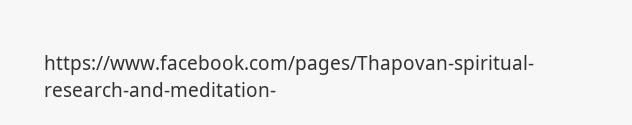https://www.facebook.com/pages/Thapovan-spiritual-research-and-meditation-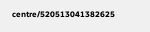centre/520513041382625